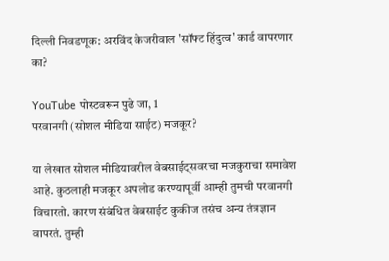दिल्ली निवडणूक: अरविंद केजरीवाल 'सॉफ्ट हिंदुत्व' कार्ड वापरणार का?

YouTube पोस्टवरून पुढे जा, 1
परवानगी (सोशल मीडिया साईट) मजकूर?

या लेखात सोशल मीडियावरील वेबसाईट्सवरचा मजकुराचा समावेश आहे. कुठलाही मजकूर अपलोड करण्यापूर्वी आम्ही तुमची परवानगी विचारतो. कारण संबंधित वेबसाईट कुकीज तसंच अन्य तंत्रज्ञान वापरतं. तुम्ही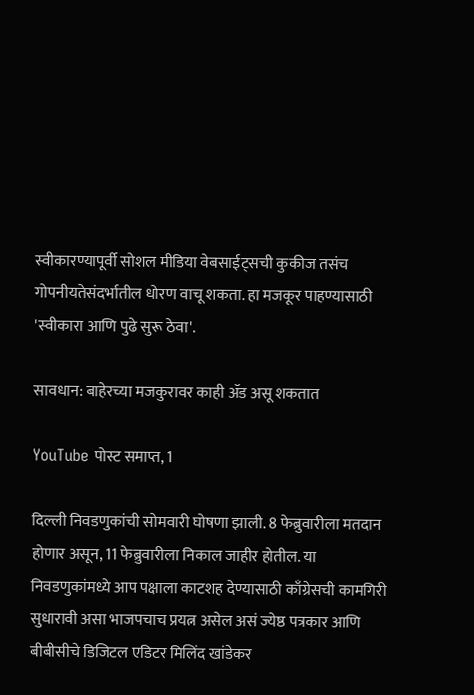स्वीकारण्यापूर्वी सोशल मीडिया वेबसाईट्सची कुकीज तसंच गोपनीयतेसंदर्भातील धोरण वाचू शकता. हा मजकूर पाहण्यासाठी 'स्वीकारा आणि पुढे सुरू ठेवा'.

सावधान: बाहेरच्या मजकुरावर काही ॲड असू शकतात

YouTube पोस्ट समाप्त, 1

दिल्ली निवडणुकांची सोमवारी घोषणा झाली. 8 फेब्रुवारीला मतदान होणार असून, 11 फेब्रुवारीला निकाल जाहीर होतील. या निवडणुकांमध्ये आप पक्षाला काटशह देण्यासाठी काँग्रेसची कामगिरी सुधारावी असा भाजपचाच प्रयत्न असेल असं ज्येष्ठ पत्रकार आणि बीबीसीचे डिजिटल एडिटर मिलिंद खांडेकर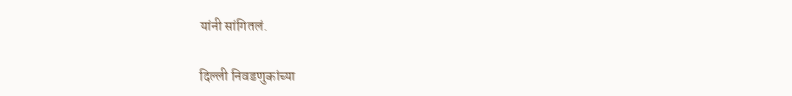यांनी सांगितलं.

दिल्ली निवडणुकांच्या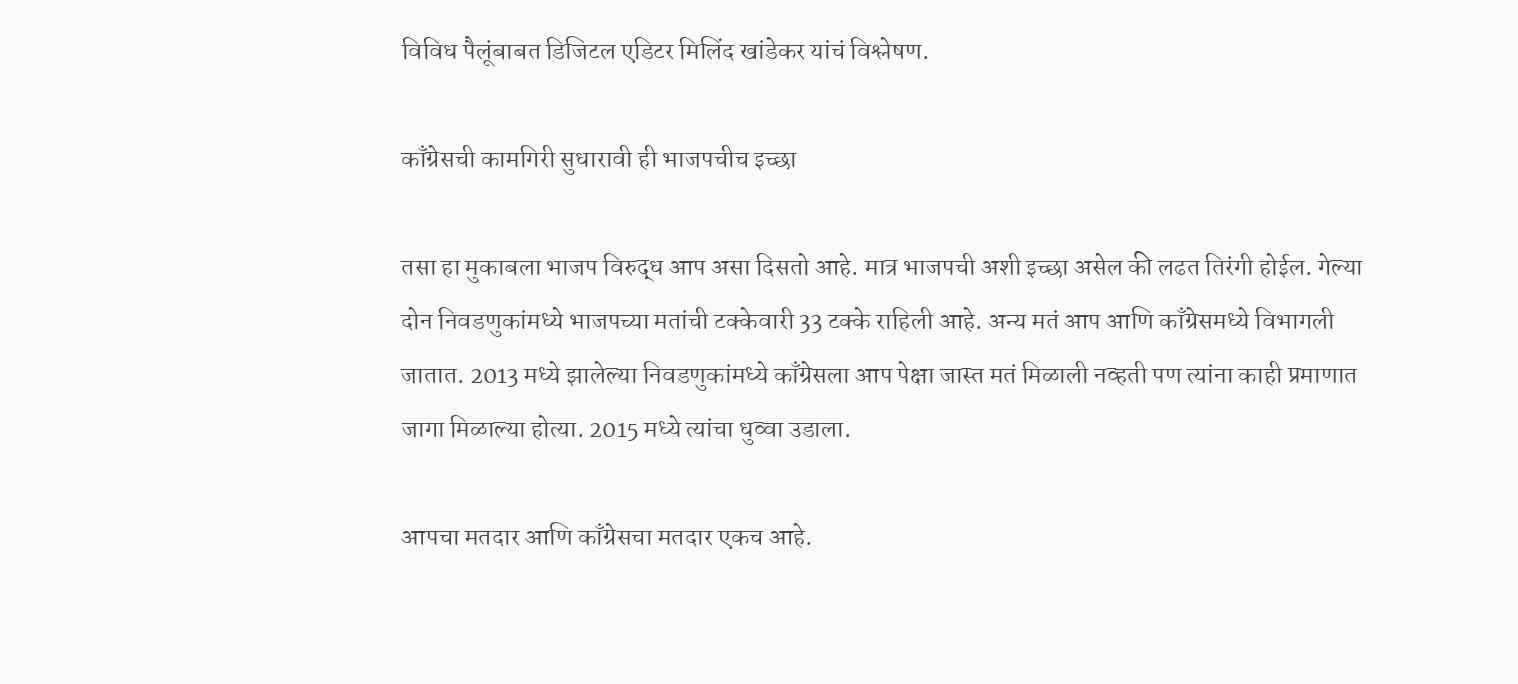विविध पैलूंबाबत डिजिटल एडिटर मिलिंद खांडेकर यांचं विश्लेषण.

काँग्रेसची कामगिरी सुधारावी ही भाजपचीच इच्छा

तसा हा मुकाबला भाजप विरुद्ध आप असा दिसतो आहे. मात्र भाजपची अशी इच्छा असेल की लढत तिरंगी होईल. गेल्या दोन निवडणुकांमध्ये भाजपच्या मतांची टक्केवारी 33 टक्के राहिली आहे. अन्य मतं आप आणि काँग्रेसमध्ये विभागली जातात. 2013 मध्ये झालेल्या निवडणुकांमध्ये काँग्रेसला आप पेक्षा जास्त मतं मिळाली नव्हती पण त्यांना काही प्रमाणात जागा मिळाल्या होत्या. 2015 मध्ये त्यांचा धुव्वा उडाला.

आपचा मतदार आणि काँग्रेसचा मतदार एकच आहे.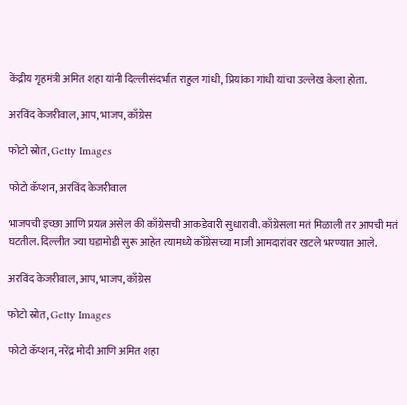केंद्रीय गृहमंत्री अमित शहा यांनी दिल्लीसंदर्भात राहुल गांधी, प्रियांका गांधी यांचा उल्लेख केला होता.

अरविंद केजरीवाल, आप, भाजप, काँग्रेस

फोटो स्रोत, Getty Images

फोटो कॅप्शन, अरविंद केजरीवाल

भाजपची इच्छा आणि प्रयत्न असेल की काँग्रेसची आकडेवारी सुधारावी. काँग्रेसला मतं मिळाली तर आपची मतं घटतील. दिल्लीत ज्या घडामोडी सुरू आहेत त्यामध्ये काँग्रेसच्या माजी आमदारांवर खटले भरण्यात आले.

अरविंद केजरीवाल, आप, भाजप, काँग्रेस

फोटो स्रोत, Getty Images

फोटो कॅप्शन, नरेंद्र मोदी आणि अमित शहा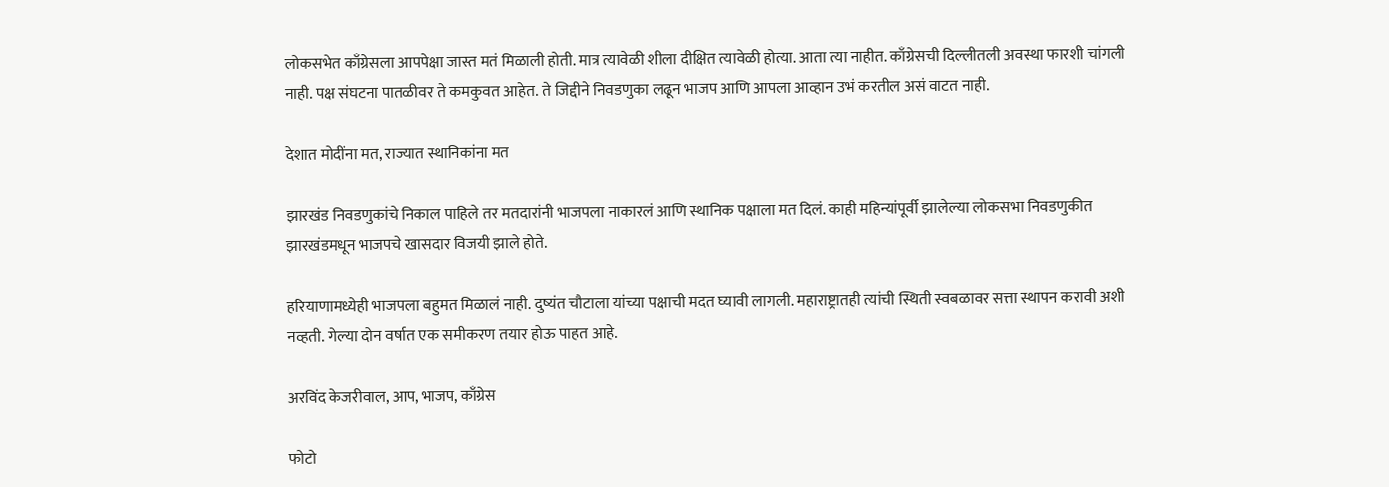लोकसभेत काँग्रेसला आपपेक्षा जास्त मतं मिळाली होती. मात्र त्यावेळी शीला दीक्षित त्यावेळी होत्या. आता त्या नाहीत. काँग्रेसची दिल्लीतली अवस्था फारशी चांगली नाही. पक्ष संघटना पातळीवर ते कमकुवत आहेत. ते जिद्दीने निवडणुका लढून भाजप आणि आपला आव्हान उभं करतील असं वाटत नाही.

देशात मोदींना मत, राज्यात स्थानिकांना मत

झारखंड निवडणुकांचे निकाल पाहिले तर मतदारांनी भाजपला नाकारलं आणि स्थानिक पक्षाला मत दिलं. काही महिन्यांपूर्वी झालेल्या लोकसभा निवडणुकीत झारखंडमधून भाजपचे खासदार विजयी झाले होते.

हरियाणामध्येही भाजपला बहुमत मिळालं नाही. दुष्यंत चौटाला यांच्या पक्षाची मदत घ्यावी लागली. महाराष्ट्रातही त्यांची स्थिती स्वबळावर सत्ता स्थापन करावी अशी नव्हती. गेल्या दोन वर्षात एक समीकरण तयार होऊ पाहत आहे.

अरविंद केजरीवाल, आप, भाजप, काँग्रेस

फोटो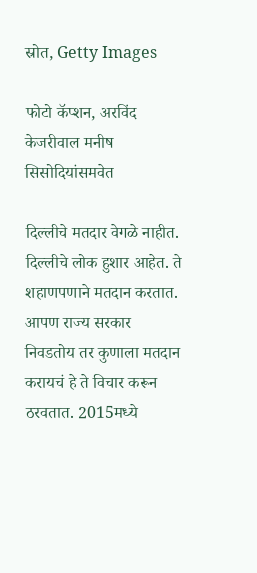स्रोत, Getty Images

फोटो कॅप्शन, अरविंद केजरीवाल मनीष सिसोदियांसमवेत

दिल्लीचे मतदार वेगळे नाहीत. दिल्लीचे लोक हुशार आहेत. ते शहाणपणाने मतदान करतात. आपण राज्य सरकार निवडतोय तर कुणाला मतदान करायचं हे ते विचार करून ठरवतात. 2015मध्ये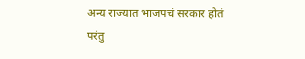अन्य राज्यात भाजपचं सरकार होतं परंतु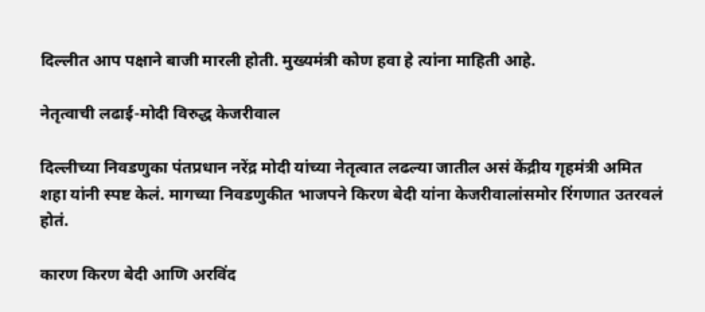दिल्लीत आप पक्षाने बाजी मारली होती. मुख्यमंत्री कोण हवा हे त्यांना माहिती आहे.

नेतृत्वाची लढाई-मोदी विरुद्ध केजरीवाल

दिल्लीच्या निवडणुका पंतप्रधान नरेंद्र मोदी यांच्या नेतृत्वात लढल्या जातील असं केंद्रीय गृहमंत्री अमित शहा यांनी स्पष्ट केलं. मागच्या निवडणुकीत भाजपने किरण बेदी यांना केजरीवालांसमोर रिंगणात उतरवलं होतं.

कारण किरण बेदी आणि अरविंद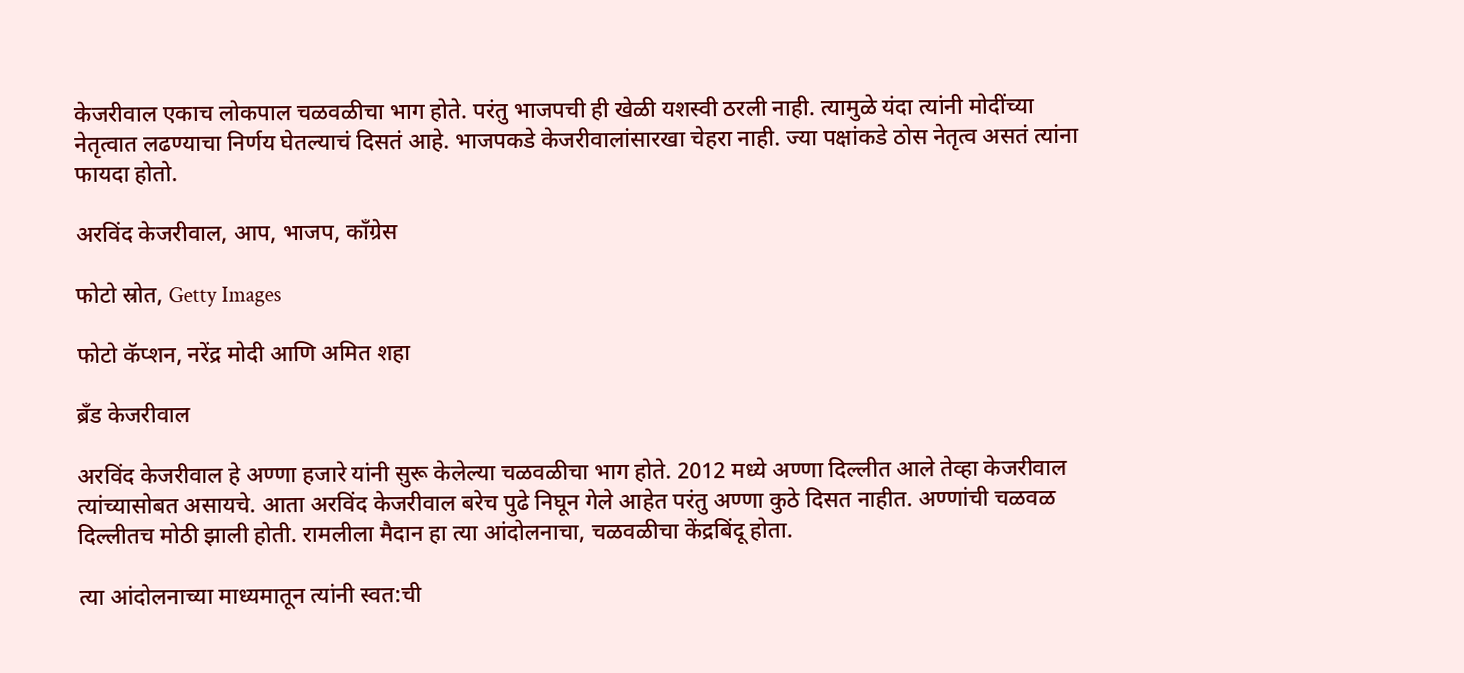केजरीवाल एकाच लोकपाल चळवळीचा भाग होते. परंतु भाजपची ही खेळी यशस्वी ठरली नाही. त्यामुळे यंदा त्यांनी मोदींच्या नेतृत्वात लढण्याचा निर्णय घेतल्याचं दिसतं आहे. भाजपकडे केजरीवालांसारखा चेहरा नाही. ज्या पक्षांकडे ठोस नेतृत्व असतं त्यांना फायदा होतो.

अरविंद केजरीवाल, आप, भाजप, काँग्रेस

फोटो स्रोत, Getty Images

फोटो कॅप्शन, नरेंद्र मोदी आणि अमित शहा

ब्रँड केजरीवाल

अरविंद केजरीवाल हे अण्णा हजारे यांनी सुरू केलेल्या चळवळीचा भाग होते. 2012 मध्ये अण्णा दिल्लीत आले तेव्हा केजरीवाल त्यांच्यासोबत असायचे. आता अरविंद केजरीवाल बरेच पुढे निघून गेले आहेत परंतु अण्णा कुठे दिसत नाहीत. अण्णांची चळवळ दिल्लीतच मोठी झाली होती. रामलीला मैदान हा त्या आंदोलनाचा, चळवळीचा केंद्रबिंदू होता.

त्या आंदोलनाच्या माध्यमातून त्यांनी स्वत:ची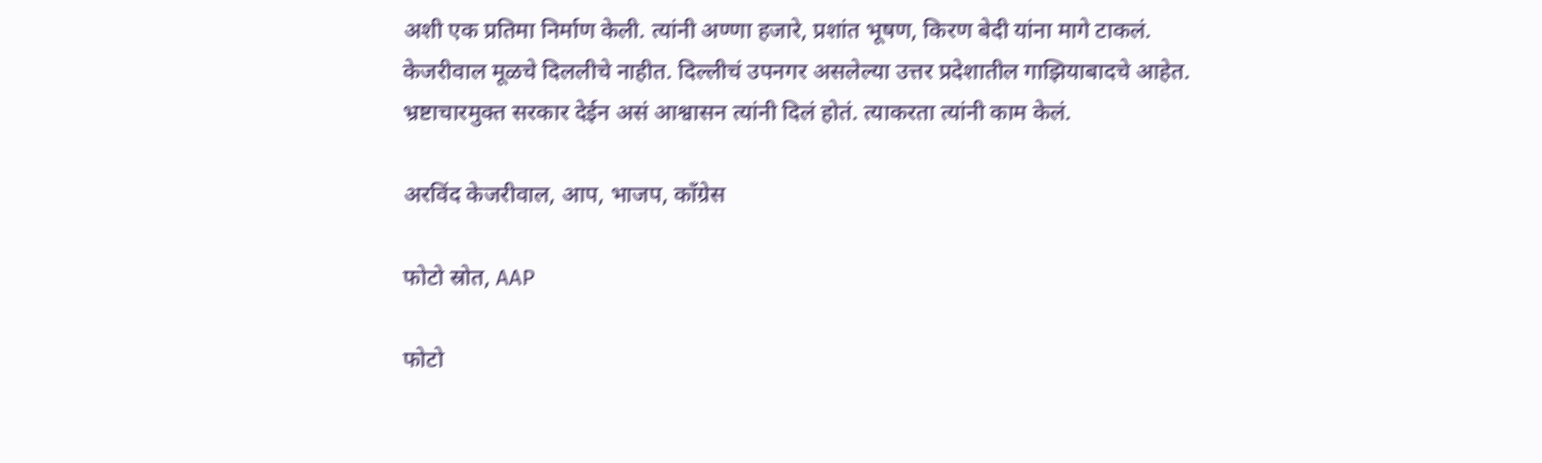अशी एक प्रतिमा निर्माण केली. त्यांनी अण्णा हजारे, प्रशांत भूषण, किरण बेदी यांना मागे टाकलं. केजरीवाल मूळचे दिललीचे नाहीत. दिल्लीचं उपनगर असलेल्या उत्तर प्रदेशातील गाझियाबादचे आहेत. भ्रष्टाचारमुक्त सरकार देईन असं आश्वासन त्यांनी दिलं होतं. त्याकरता त्यांनी काम केलं.

अरविंद केजरीवाल, आप, भाजप, काँग्रेस

फोटो स्रोत, AAP

फोटो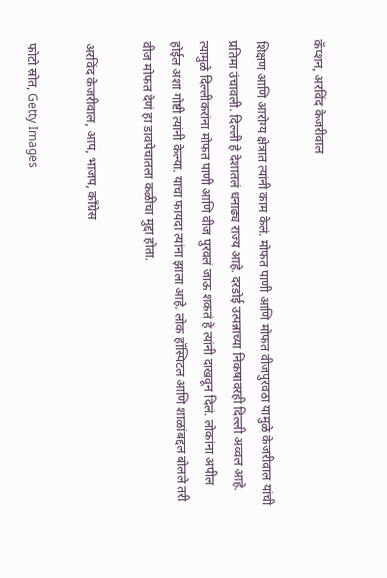कॅप्शन, अरविंद केजरीवाल

शिक्षण आणि आरोग्य क्षेत्रात त्यांनी काम केलं. मोफत पाणी आणि मोफत वीजपुरवठा यामुळे केजरीवाल यांची प्रतिमा उंचावली. दिल्ली हे देशातलं धनाढ्य राज्य आहे. दरडोई उत्पन्नाच्या निकषावरही दिल्ली अव्वल आहे. त्यामुळे दिल्लीकरांना मोफत पाणी आणि वीज पुरवलं जाऊ शकतं हे त्यांनी दाखवून दिलं. लोकांना अपील होईल अशा गोष्टी त्यांनी केल्या. याचा फायदा त्यांना झाला आहे. लोक हॉस्पिटल आणि शाळांबद्दल बोलले तरी वीज मोफत देणं हा डावपेचातला कळीचा मुद्दा होता.

अरविंद केजरीवाल, आप, भाजप, काँग्रेस

फोटो स्रोत, Getty Images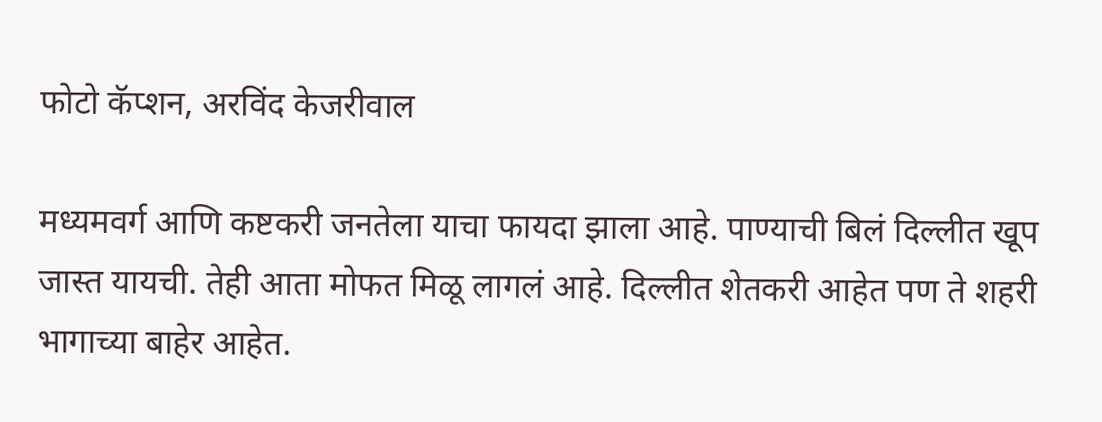फोटो कॅप्शन, अरविंद केजरीवाल

मध्यमवर्ग आणि कष्टकरी जनतेला याचा फायदा झाला आहे. पाण्याची बिलं दिल्लीत खूप जास्त यायची. तेही आता मोफत मिळू लागलं आहे. दिल्लीत शेतकरी आहेत पण ते शहरी भागाच्या बाहेर आहेत.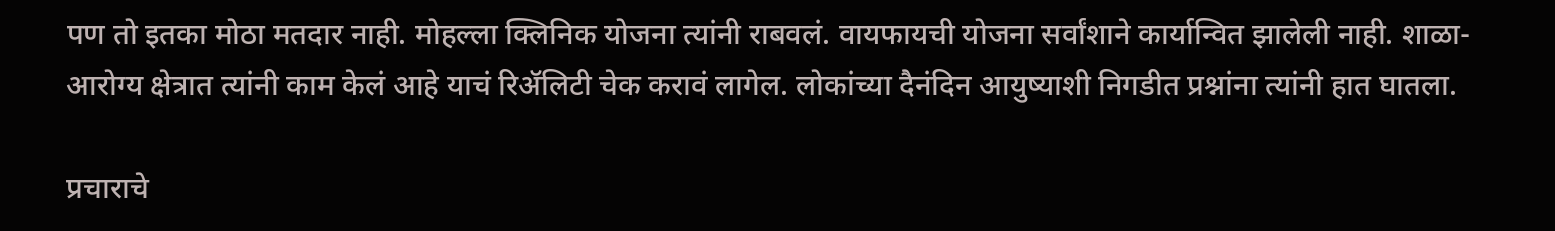पण तो इतका मोठा मतदार नाही. मोहल्ला क्लिनिक योजना त्यांनी राबवलं. वायफायची योजना सर्वांशाने कार्यान्वित झालेली नाही. शाळा-आरोग्य क्षेत्रात त्यांनी काम केलं आहे याचं रिॲलिटी चेक करावं लागेल. लोकांच्या दैनंदिन आयुष्याशी निगडीत प्रश्नांना त्यांनी हात घातला.

प्रचाराचे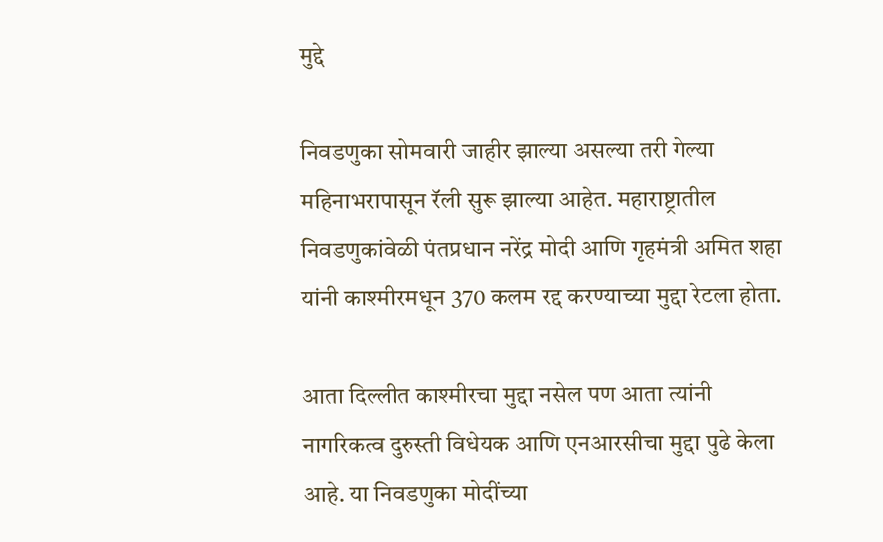मुद्दे

निवडणुका सोमवारी जाहीर झाल्या असल्या तरी गेल्या महिनाभरापासून रॅली सुरू झाल्या आहेत. महाराष्ट्रातील निवडणुकांवेळी पंतप्रधान नरेंद्र मोदी आणि गृहमंत्री अमित शहा यांनी काश्मीरमधून 370 कलम रद्द करण्याच्या मुद्दा रेटला होता.

आता दिल्लीत काश्मीरचा मुद्दा नसेल पण आता त्यांनी नागरिकत्व दुरुस्ती विधेयक आणि एनआरसीचा मुद्दा पुढे केला आहे. या निवडणुका मोदींच्या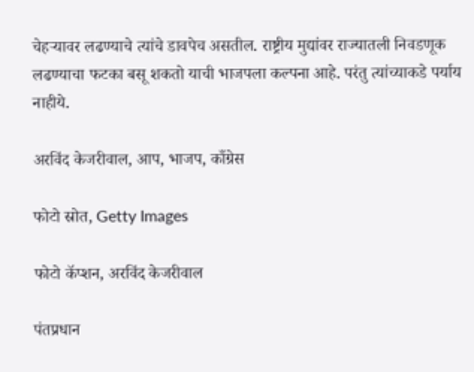चेहऱ्यावर लढण्याचे त्यांचे डावपेच असतील. राष्ट्रीय मुद्यांवर राज्यातली निवडणूक लढण्याचा फटका बसू शकतो याची भाजपला कल्पना आहे. परंतु त्यांच्याकडे पर्याय नाहीये.

अरविंद केजरीवाल, आप, भाजप, काँग्रेस

फोटो स्रोत, Getty Images

फोटो कॅप्शन, अरविंद केजरीवाल

पंतप्रधान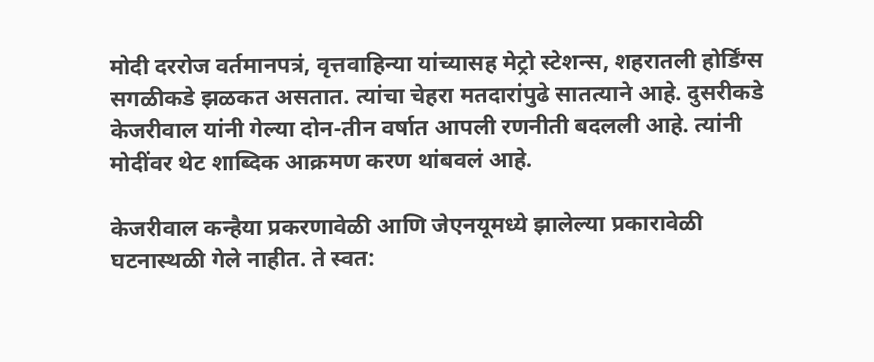मोदी दररोज वर्तमानपत्रं, वृत्तवाहिन्या यांच्यासह मेट्रो स्टेशन्स, शहरातली होर्डिंग्स सगळीकडे झळकत असतात. त्यांचा चेहरा मतदारांपुढे सातत्याने आहे. दुसरीकडे केजरीवाल यांनी गेल्या दोन-तीन वर्षात आपली रणनीती बदलली आहे. त्यांनी मोदींवर थेट शाब्दिक आक्रमण करण थांबवलं आहे.

केजरीवाल कन्हैया प्रकरणावेळी आणि जेएनयूमध्ये झालेल्या प्रकारावेळी घटनास्थळी गेले नाहीत. ते स्वत: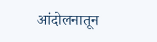आंदोलनातून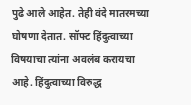पुढे आले आहेत. तेही वंदे मातरमच्या घोषणा देतात. सॉफ्ट हिंदुत्वाच्या विषयाचा त्यांना अवलंब करायचा आहे. हिंदुत्वाच्या विरुद्ध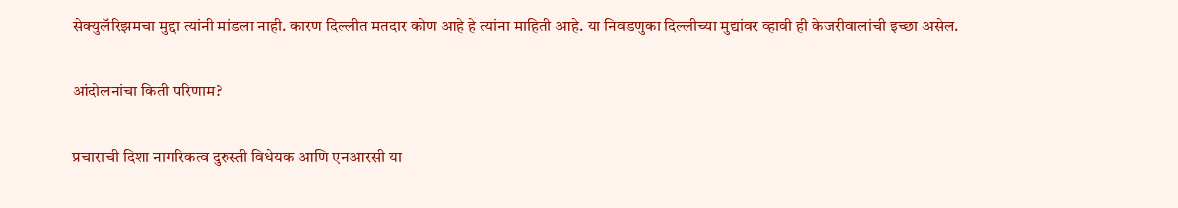सेक्युलॅरिझमचा मुद्दा त्यांनी मांडला नाही. कारण दिल्लीत मतदार कोण आहे हे त्यांना माहिती आहे. या निवडणुका दिल्लीच्या मुद्यांवर व्हावी ही केजरीवालांची इच्छा असेल.

आंदोलनांचा किती परिणाम?

प्रचाराची दिशा नागरिकत्व दुरुस्ती विधेयक आणि एनआरसी या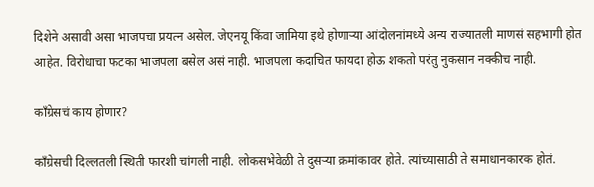दिशेने असावी असा भाजपचा प्रयत्न असेल. जेएनयू किंवा जामिया इथे होणाऱ्या आंदोलनांमध्ये अन्य राज्यातली माणसं सहभागी होत आहेत. विरोधाचा फटका भाजपला बसेल असं नाही. भाजपला कदाचित फायदा होऊ शकतो परंतु नुकसान नक्कीच नाही.

काँग्रेसचं काय होणार?

काँग्रेसची दिल्लतली स्थिती फारशी चांगली नाही. लोकसभेवेळी ते दुसऱ्या क्रमांकावर होते. त्यांच्यासाठी ते समाधानकारक होतं.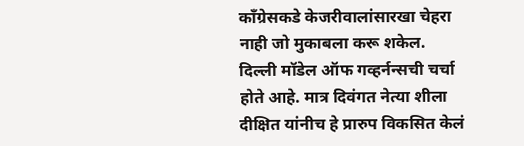काँग्रेसकडे केजरीवालांसारखा चेहरा नाही जो मुकाबला करू शकेल. दिल्ली मॉडेल ऑफ गव्हर्नन्सची चर्चा होते आहे. मात्र दिवंगत नेत्या शीला दीक्षित यांनीच हे प्रारुप विकसित केलं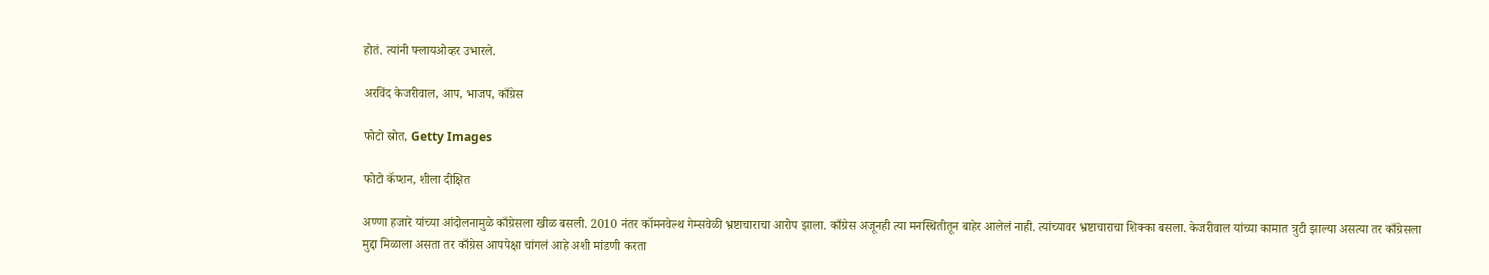होतं. त्यांनी फ्लायओव्हर उभारले.

अरविंद केजरीवाल, आप, भाजप, काँग्रेस

फोटो स्रोत, Getty Images

फोटो कॅप्शन, शीला दीक्षित

अण्णा हजारे यांच्या आंदोलनामुळे काँग्रेसला खीळ बसली. 2010 नंतर कॉमनवेल्थ गेम्सवेळी भ्रष्टाचाराचा आरोप झाला. काँग्रेस अजूनही त्या मनस्थितीतून बाहेर आलेलं नाही. त्यांच्यावर भ्रष्टाचाराचा शिक्का बसला. केजरीवाल यांच्या कामात त्रुटी झाल्या असत्या तर काँग्रेसला मुद्दा मिळाला असता तर काँग्रेस आपपेक्षा चांगलं आहे अशी मांडणी करता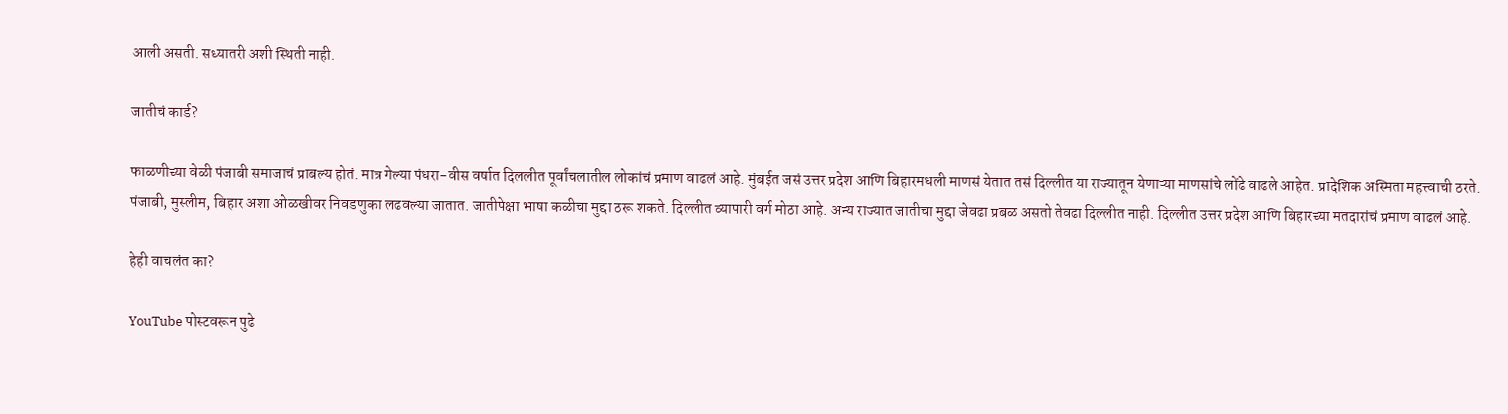आली असती. सध्यातरी अशी स्थिती नाही.

जातीचं कार्ड?

फाळणीच्या वेळी पंजाबी समाजाचं प्राबल्य होतं. मात्र गेल्या पंधरा-वीस वर्षात दिललीत पूर्वांचलातील लोकांचं प्रमाण वाढलं आहे. मुंबईत जसं उत्तर प्रदेश आणि बिहारमधली माणसं येतात तसं दिल्लीत या राज्यातून येणाऱ्या माणसांचे लोंढे वाढले आहेत. प्रादेशिक अस्मिता महत्त्वाची ठरते. पंजाबी, मुस्लीम, बिहार अशा ओळखीवर निवडणुका लढवल्या जातात. जातीपेक्षा भाषा कळीचा मुद्दा ठरू शकते. दिल्लीत व्यापारी वर्ग मोठा आहे. अन्य राज्यात जातीचा मुद्दा जेवढा प्रबळ असतो तेवढा दिल्लीत नाही. दिल्लीत उत्तर प्रदेश आणि बिहारच्या मतदारांचं प्रमाण वाढलं आहे.

हेही वाचलंत का?

YouTube पोस्टवरून पुढे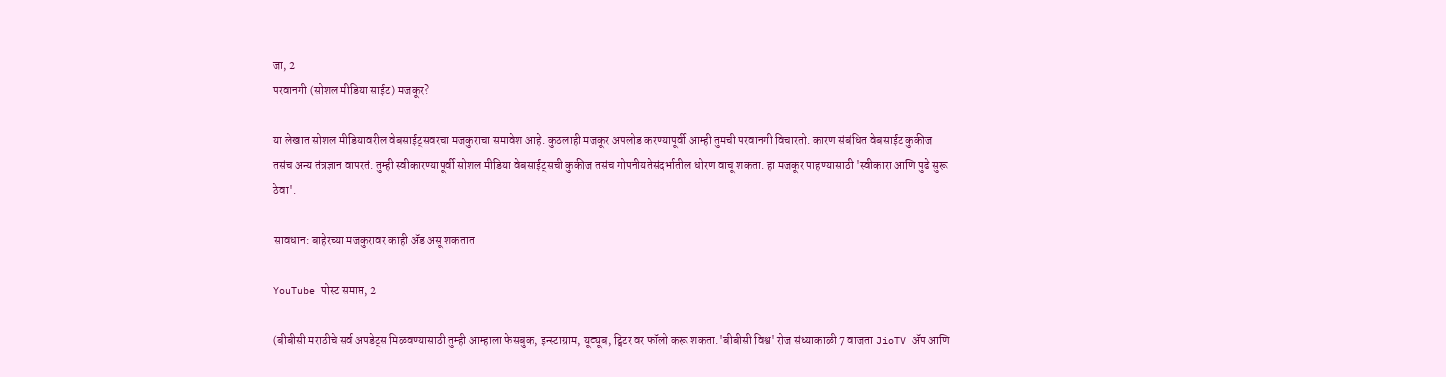जा, 2
परवानगी (सोशल मीडिया साईट) मजकूर?

या लेखात सोशल मीडियावरील वेबसाईट्सवरचा मजकुराचा समावेश आहे. कुठलाही मजकूर अपलोड करण्यापूर्वी आम्ही तुमची परवानगी विचारतो. कारण संबंधित वेबसाईट कुकीज तसंच अन्य तंत्रज्ञान वापरतं. तुम्ही स्वीकारण्यापूर्वी सोशल मीडिया वेबसाईट्सची कुकीज तसंच गोपनीयतेसंदर्भातील धोरण वाचू शकता. हा मजकूर पाहण्यासाठी 'स्वीकारा आणि पुढे सुरू ठेवा'.

सावधान: बाहेरच्या मजकुरावर काही ॲड असू शकतात

YouTube पोस्ट समाप्त, 2

(बीबीसी मराठीचे सर्व अपडेट्स मिळवण्यासाठी तुम्ही आम्हाला फेसबुक, इन्स्टाग्राम, यूट्यूब, ट्विटर वर फॉलो करू शकता.'बीबीसी विश्व' रोज संध्याकाळी 7 वाजता JioTV ॲप आणि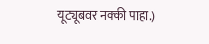यूट्यूबवर नक्की पाहा.)